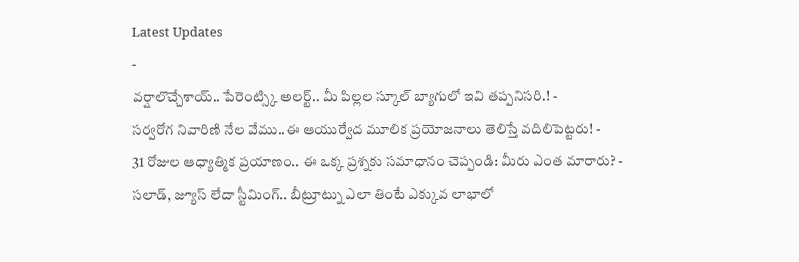Latest Updates
-
వర్షాలొచ్చేశాయ్.. పేరెంట్స్కి అలర్ట్.. మీ పిల్లల స్కూల్ బ్యాగులో ఇవి తప్పనిసరి.! -
సర్వరోగ నివారిణి నేల వేము..ఈ ఆయుర్వేద మూలిక ప్రయోజనాలు తెలిస్తే వదిలిపెట్టరు! -
31 రోజుల ఆధ్యాత్మిక ప్రయాణం.. ఈ ఒక్క ప్రశ్నకు సమాధానం చెప్పండి: మీరు ఎంత మారారు? -
సలాడ్, జ్యూస్ లేదా స్టీమింగ్.. బీట్రూట్ను ఎలా తింటే ఎక్కువ లాభాలో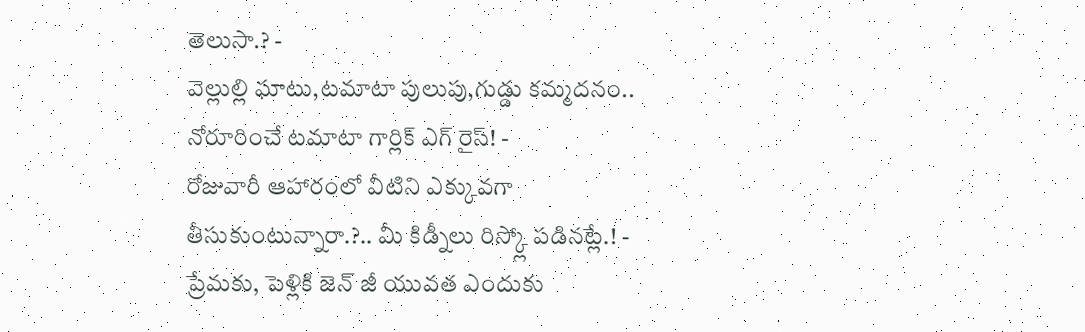తెలుసా.? -
వెల్లుల్లి ఘాటు,టమాటా పులుపు,గుడ్డు కమ్మదనం.. నోరూరించే టమాటా గార్లిక్ ఎగ్ రైస్! -
రోజువారీ ఆహారంలో వీటిని ఎక్కువగా తీసుకుంటున్నారా.?.. మీ కిడ్నీలు రిస్క్లో పడినట్లే.! -
ప్రేమకు, పెళ్లికి జెన్ జీ యువత ఎందుకు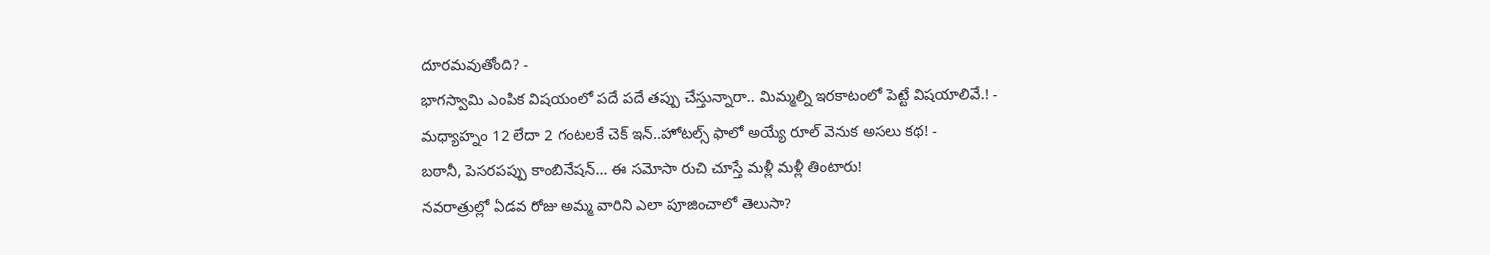దూరమవుతోంది? -
భాగస్వామి ఎంపిక విషయంలో పదే పదే తప్పు చేస్తున్నారా.. మిమ్మల్ని ఇరకాటంలో పెట్టే విషయాలివే.! -
మధ్యాహ్నం 12 లేదా 2 గంటలకే చెక్ ఇన్..హోటల్స్ ఫాలో అయ్యే రూల్ వెనుక అసలు కథ! -
బఠానీ, పెసరపప్పు కాంబినేషన్... ఈ సమోసా రుచి చూస్తే మళ్లీ మళ్లీ తింటారు!
నవరాత్రుల్లో ఏడవ రోజు అమ్మ వారిని ఎలా పూజించాలో తెలుసా?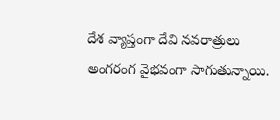దేశ వ్యాప్తంగా దేవి నవరాత్రులు అంగరంగ వైభవంగా సాగుతున్నాయి.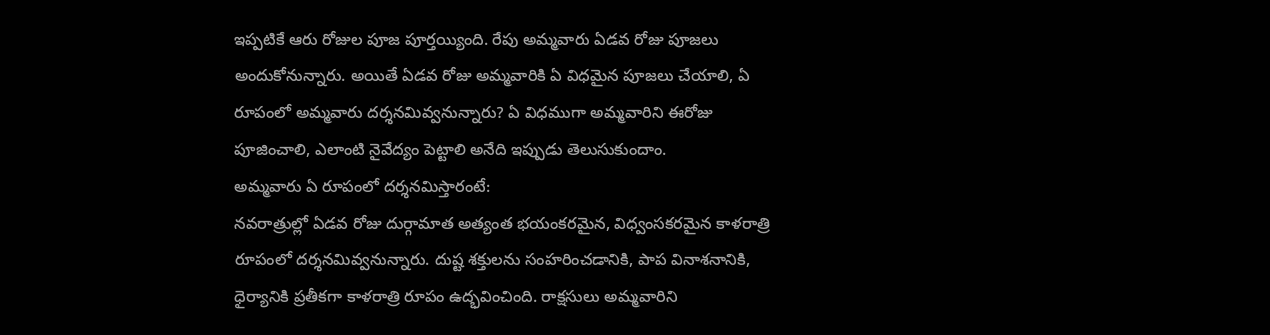ఇప్పటికే ఆరు రోజుల పూజ పూర్తయ్యింది. రేపు అమ్మవారు ఏడవ రోజు పూజలు అందుకోనున్నారు. అయితే ఏడవ రోజు అమ్మవారికి ఏ విధమైన పూజలు చేయాలి, ఏ రూపంలో అమ్మవారు దర్శనమివ్వనున్నారు? ఏ విధముగా అమ్మవారిని ఈరోజు పూజించాలి, ఎలాంటి నైవేద్యం పెట్టాలి అనేది ఇప్పుడు తెలుసుకుందాం.
అమ్మవారు ఏ రూపంలో దర్శనమిస్తారంటే:
నవరాత్రుల్లో ఏడవ రోజు దుర్గామాత అత్యంత భయంకరమైన, విధ్వంసకరమైన కాళరాత్రి రూపంలో దర్శనమివ్వనున్నారు. దుష్ట శక్తులను సంహరించడానికి, పాప వినాశనానికి, ధైర్యానికి ప్రతీకగా కాళరాత్రి రూపం ఉద్భవించింది. రాక్షసులు అమ్మవారిని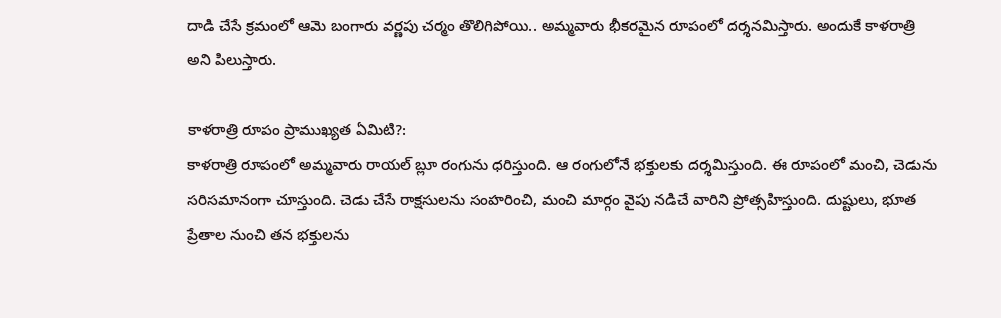దాడి చేసే క్రమంలో ఆమె బంగారు వర్ణపు చర్మం తొలిగిపోయి.. అమ్మవారు భీకరమైన రూపంలో దర్శనమిస్తారు. అందుకే కాళరాత్రి అని పిలుస్తారు.

కాళరాత్రి రూపం ప్రాముఖ్యత ఏమిటి?:
కాళరాత్రి రూపంలో అమ్మవారు రాయల్ బ్లూ రంగును ధరిస్తుంది. ఆ రంగులోనే భక్తులకు దర్శమిస్తుంది. ఈ రూపంలో మంచి, చెడును సరిసమానంగా చూస్తుంది. చెడు చేసే రాక్షసులను సంహరించి, మంచి మార్గం వైపు నడిచే వారిని ప్రోత్సహిస్తుంది. దుష్టులు, భూత ప్రేతాల నుంచి తన భక్తులను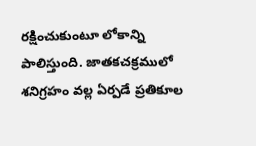రక్షించుకుంటూ లోకాన్ని పాలిస్తుంది. జాతకచక్రములో శనిగ్రహం వల్ల ఏర్పడే ప్రతికూల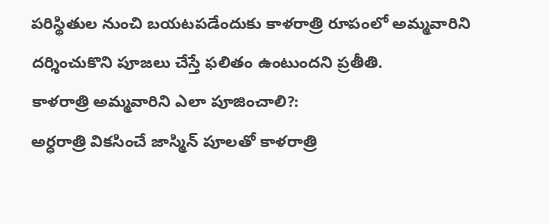పరిస్థితుల నుంచి బయటపడేందుకు కాళరాత్రి రూపంలో అమ్మవారిని దర్శించుకొని పూజలు చేస్తే ఫలితం ఉంటుందని ప్రతీతి.
కాళరాత్రి అమ్మవారిని ఎలా పూజించాలి?:
అర్ధరాత్రి వికసించే జాస్మిన్ పూలతో కాళరాత్రి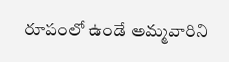రూపంలో ఉండే అమ్మవారిని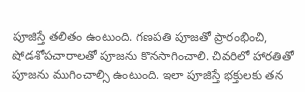పూజిస్తే తలితం ఉంటుంది. గణపతి పూజతో ప్రారంభించి, షోడశోపచారాలతో పూజను కొనసాగించాలి. చివరిలో హారతితో పూజను ముగించాల్సి ఉంటుంది. ఇలా పూజిస్తే భక్తులకు తన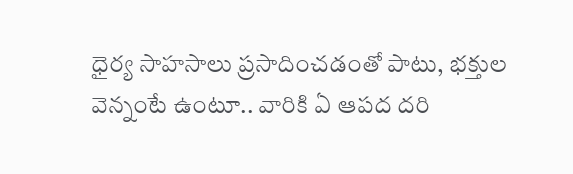ధైర్య సాహసాలు ప్రసాదించడంతో పాటు, భక్తుల వెన్నంటే ఉంటూ.. వారికి ఏ ఆపద దరి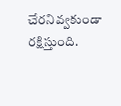చేరనివ్వకుండా రక్షిస్తుంది.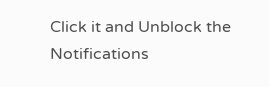Click it and Unblock the Notifications